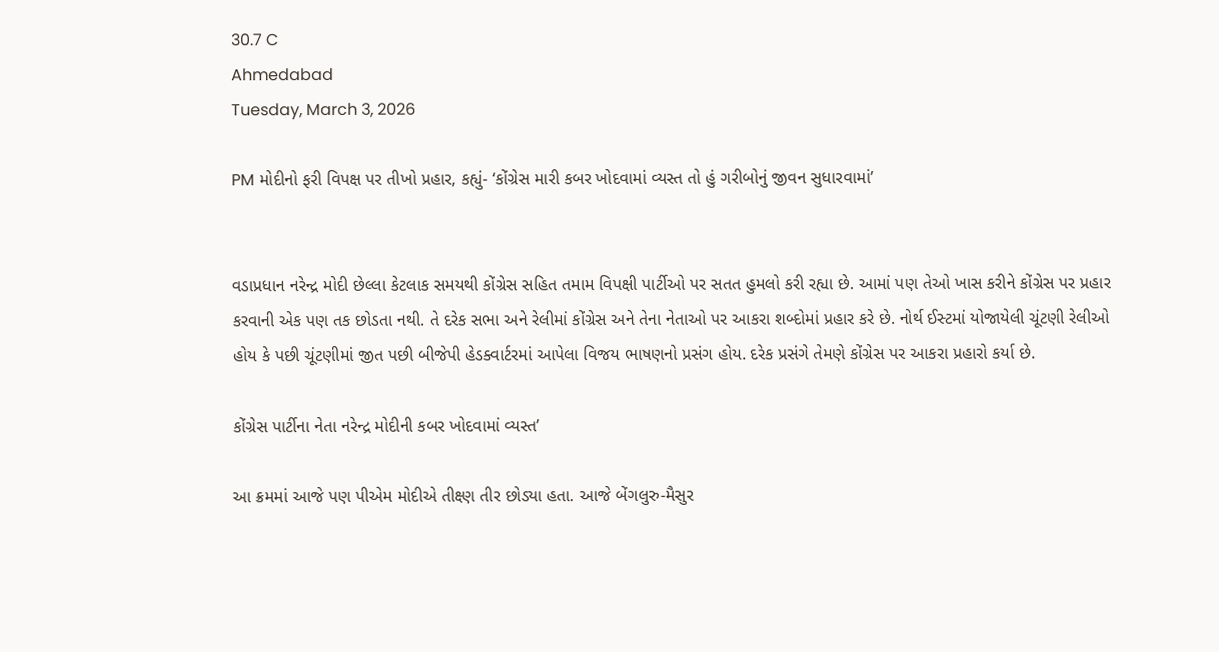30.7 C
Ahmedabad
Tuesday, March 3, 2026

PM મોદીનો ફરી વિપક્ષ પર તીખો પ્રહાર, કહ્યું- ‘કોંગ્રેસ મારી કબર ખોદવામાં વ્યસ્ત તો હું ગરીબોનું જીવન સુધારવામાં’


વડાપ્રધાન નરેન્દ્ર મોદી છેલ્લા કેટલાક સમયથી કોંગ્રેસ સહિત તમામ વિપક્ષી પાર્ટીઓ પર સતત હુમલો કરી રહ્યા છે. આમાં પણ તેઓ ખાસ કરીને કોંગ્રેસ પર પ્રહાર કરવાની એક પણ તક છોડતા નથી. તે દરેક સભા અને રેલીમાં કોંગ્રેસ અને તેના નેતાઓ પર આકરા શબ્દોમાં પ્રહાર કરે છે. નોર્થ ઈસ્ટમાં યોજાયેલી ચૂંટણી રેલીઓ હોય કે પછી ચૂંટણીમાં જીત પછી બીજેપી હેડક્વાર્ટરમાં આપેલા વિજય ભાષણનો પ્રસંગ હોય. દરેક પ્રસંગે તેમણે કોંગ્રેસ પર આકરા પ્રહારો કર્યા છે.

કોંગ્રેસ પાર્ટીના નેતા નરેન્દ્ર મોદીની કબર ખોદવામાં વ્યસ્ત’

આ ક્રમમાં આજે પણ પીએમ મોદીએ તીક્ષ્ણ તીર છોડ્યા હતા. આજે બેંગલુરુ-મૈસુર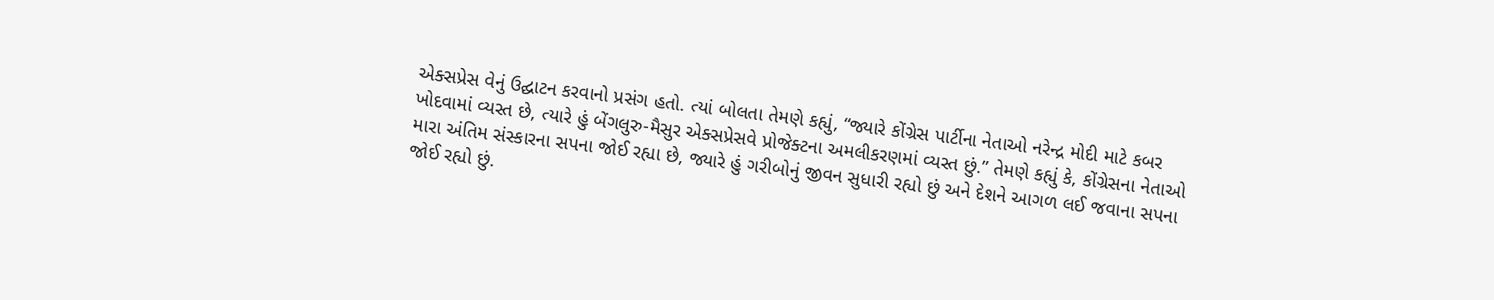એક્સપ્રેસ વેનું ઉદ્ઘાટન કરવાનો પ્રસંગ હતો. ત્યાં બોલતા તેમણે કહ્યું, “જ્યારે કોંગ્રેસ પાર્ટીના નેતાઓ નરેન્દ્ર મોદી માટે કબર ખોદવામાં વ્યસ્ત છે, ત્યારે હું બેંગલુરુ-મૈસુર એક્સપ્રેસવે પ્રોજેક્ટના અમલીકરણમાં વ્યસ્ત છું.” તેમણે કહ્યું કે, કોંગ્રેસના નેતાઓ મારા અંતિમ સંસ્કારના સપના જોઈ રહ્યા છે, જ્યારે હું ગરીબોનું જીવન સુધારી રહ્યો છું અને દેશને આગળ લઈ જવાના સપના જોઈ રહ્યો છું.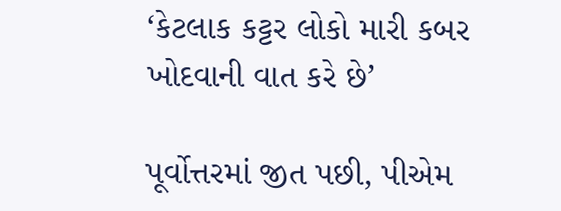‘કેટલાક કટ્ટર લોકો મારી કબર ખોદવાની વાત કરે છે’

પૂર્વોત્તરમાં જીત પછી, પીએમ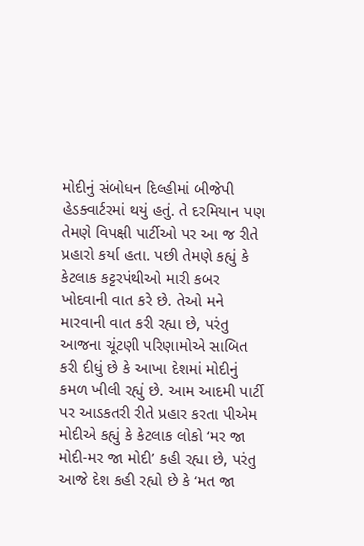મોદીનું સંબોધન દિલ્હીમાં બીજેપી હેડક્વાર્ટરમાં થયું હતું. તે દરમિયાન પણ તેમણે વિપક્ષી પાર્ટીઓ પર આ જ રીતે પ્રહારો કર્યા હતા. પછી તેમણે કહ્યું કે કેટલાક કટ્ટરપંથીઓ મારી કબર ખોદવાની વાત કરે છે. તેઓ મને મારવાની વાત કરી રહ્યા છે, પરંતુ આજના ચૂંટણી પરિણામોએ સાબિત કરી દીધું છે કે આખા દેશમાં મોદીનું કમળ ખીલી રહ્યું છે. આમ આદમી પાર્ટી પર આડકતરી રીતે પ્રહાર કરતા પીએમ મોદીએ કહ્યું કે કેટલાક લોકો ‘મર જા મોદી-મર જા મોદી’ કહી રહ્યા છે, પરંતુ આજે દેશ કહી રહ્યો છે કે ‘મત જા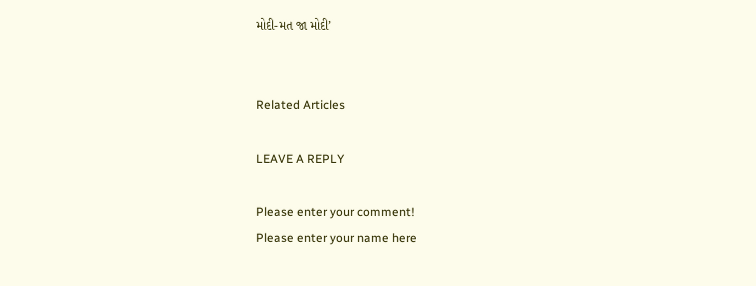મોદી-મત જા મોદી’


Related Articles

LEAVE A REPLY

Please enter your comment!
Please enter your name here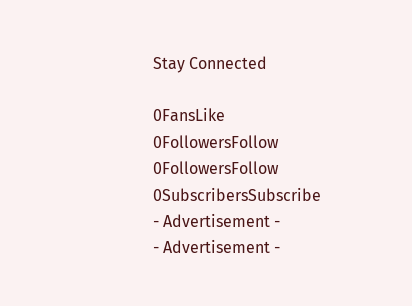Stay Connected

0FansLike
0FollowersFollow
0FollowersFollow
0SubscribersSubscribe
- Advertisement -
- Advertisement -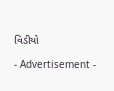વિડીયો

- Advertisement -